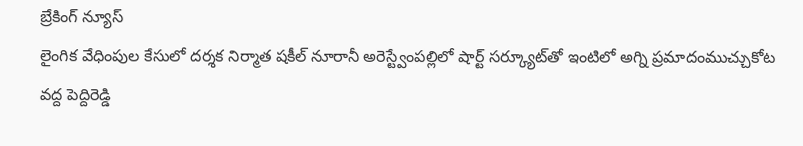బ్రేకింగ్ న్యూస్
లైంగిక వేధింపుల కేసులో దర్శక నిర్మాత షకీల్ నూరానీ అరెస్ట్వేంపల్లిలో షార్ట్ సర్క్యూట్‌తో ఇంటిలో అగ్ని ప్రమాదంముచ్చుకోట వద్ద పెద్దిరెడ్డి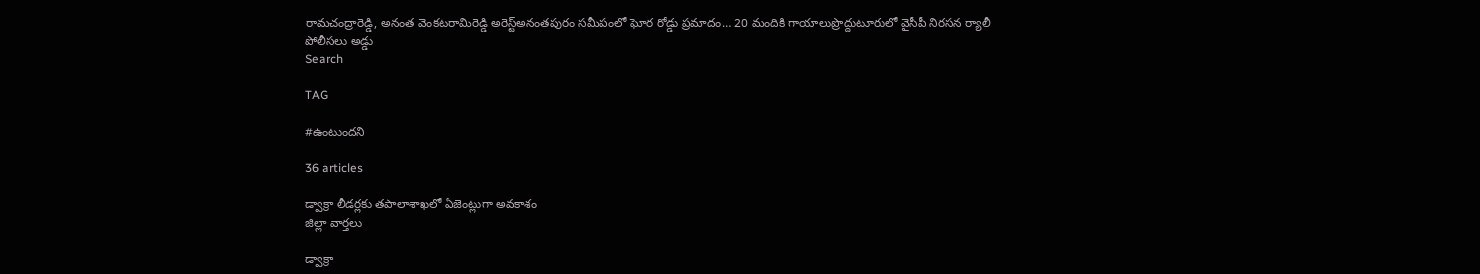రామచంద్రారెడ్డి, అనంత వెంకటరామిరెడ్డి అరెస్ట్‌అనంతపురం సమీపంలో ఘోర రోడ్డు ప్రమాదం… 20 మందికి గాయాలుప్రొద్దుటూరులో వైసీపీ నిరసన ర్యాలీ పోలీసలు అడ్డు
Search

TAG

#ఉంటుందని

36 articles

డ్వాక్రా లీడర్లకు తపాలాశాఖలో ఏజెంట్లుగా అవకాశం
జిల్లా వార్తలు

డ్వాక్రా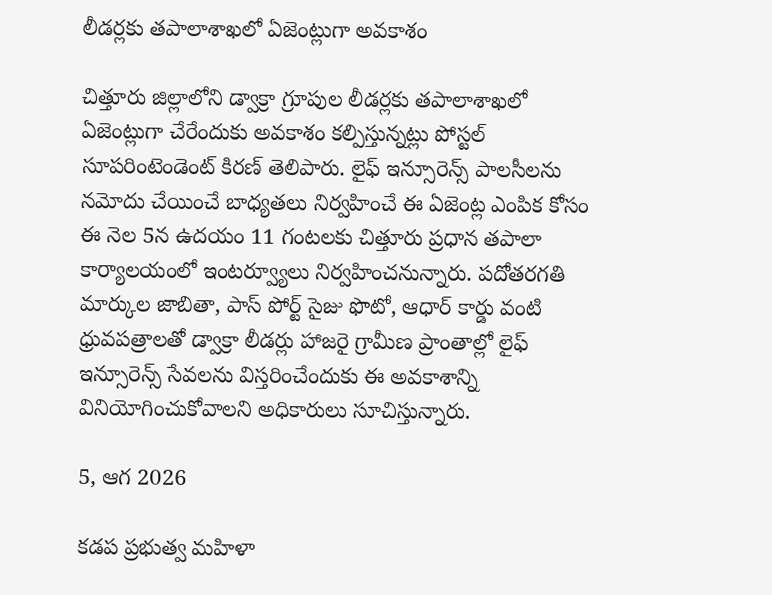లీడర్లకు తపాలాశాఖలో ఏజెంట్లుగా అవకాశం

చిత్తూరు జిల్లాలోని డ్వాక్రా గ్రూపుల లీడర్లకు తపాలాశాఖలో ఏజెంట్లుగా చేరేందుకు అవకాశం కల్పిస్తున్నట్లు పోస్టల్ సూపరింటెండెంట్ కిరణ్ తెలిపారు. లైఫ్ ఇన్సూరెన్స్ పాలసీలను నమోదు చేయించే బాధ్యతలు నిర్వహించే ఈ ఏజెంట్ల ఎంపిక కోసం ఈ నెల 5న ఉదయం 11 గంటలకు చిత్తూరు ప్రధాన తపాలా కార్యాలయంలో ఇంటర్వ్యూలు నిర్వహించనున్నారు. పదోతరగతి మార్కుల జాబితా, పాస్ పోర్ట్ సైజు ఫొటో, ఆధార్ కార్డు వంటి ధ్రువపత్రాలతో డ్వాక్రా లీడర్లు హాజరై గ్రామీణ ప్రాంతాల్లో లైఫ్ ఇన్సూరెన్స్ సేవలను విస్తరించేందుకు ఈ అవకాశాన్ని వినియోగించుకోవాలని అధికారులు సూచిస్తున్నారు.

5, ఆగ 2026

కడప ప్రభుత్వ మహిళా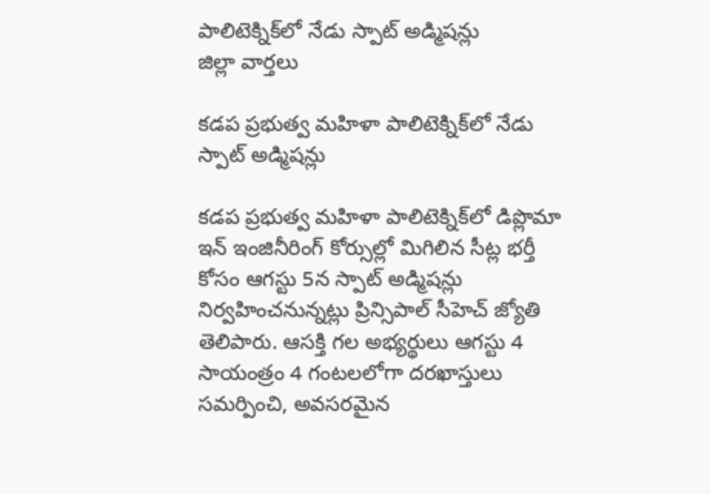పాలిటెక్నిక్‌లో నేడు స్పాట్ అడ్మిషన్లు
జిల్లా వార్తలు

కడప ప్రభుత్వ మహిళా పాలిటెక్నిక్‌లో నేడు స్పాట్ అడ్మిషన్లు

కడప ప్రభుత్వ మహిళా పాలిటెక్నిక్‌లో డిప్లొమా ఇన్ ఇంజినీరింగ్ కోర్సుల్లో మిగిలిన సీట్ల భర్తీ కోసం ఆగస్టు 5న స్పాట్ అడ్మిషన్లు నిర్వహించనున్నట్లు ప్రిన్సిపాల్ సీహెచ్ జ్యోతి తెలిపారు. ఆసక్తి గల అభ్యర్థులు ఆగస్టు 4 సాయంత్రం 4 గంటలలోగా దరఖాస్తులు సమర్పించి, అవసరమైన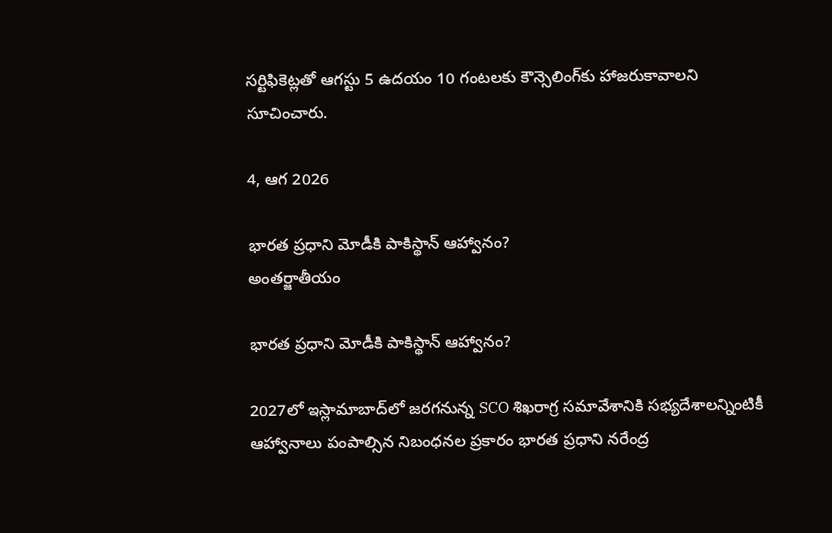సర్టిఫికెట్లతో ఆగస్టు 5 ఉదయం 10 గంటలకు కౌన్సెలింగ్‌కు హాజరుకావాలని సూచించారు.

4, ఆగ 2026

భారత ప్రధాని మోడీకి పాకిస్థాన్ ఆహ్వానం?
అంతర్జాతీయం

భారత ప్రధాని మోడీకి పాకిస్థాన్ ఆహ్వానం?

2027లో ఇస్లామాబాద్‌లో జరగనున్న SCO శిఖరాగ్ర సమావేశానికి సభ్యదేశాలన్నింటికీ ఆహ్వానాలు పంపాల్సిన నిబంధనల ప్రకారం భారత ప్రధాని నరేంద్ర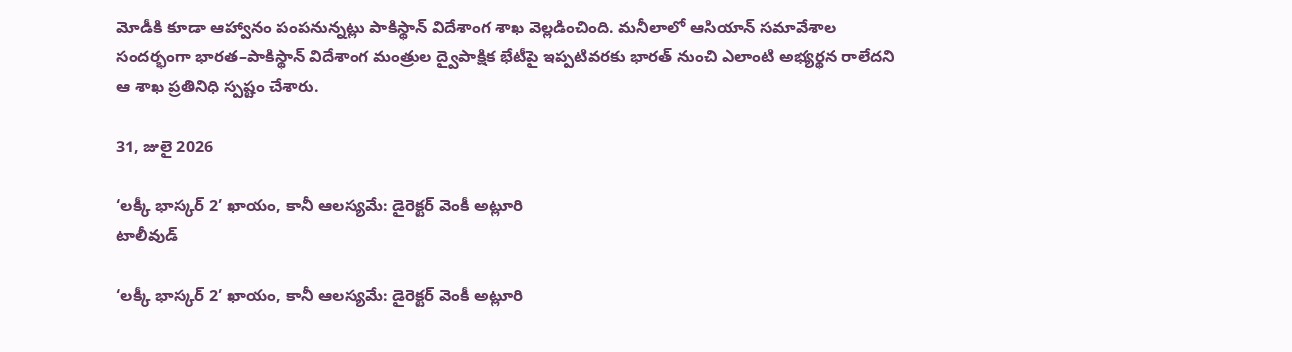మోడీకి కూడా ఆహ్వానం పంపనున్నట్లు పాకిస్థాన్‌ విదేశాంగ శాఖ వెల్లడించింది. మనీలాలో ఆసియాన్‌ సమావేశాల సందర్భంగా భారత–పాకిస్థాన్‌ విదేశాంగ మంత్రుల ద్వైపాక్షిక భేటీపై ఇప్పటివరకు భారత్‌ నుంచి ఎలాంటి అభ్యర్థన రాలేదని ఆ శాఖ ప్రతినిధి స్పష్టం చేశారు.

31, జులై 2026

‘లక్కీ భాస్కర్ 2’ ఖాయం, కానీ ఆలస్యమే: డైరెక్టర్ వెంకీ అట్లూరి
టాలీవుడ్

‘లక్కీ భాస్కర్ 2’ ఖాయం, కానీ ఆలస్యమే: డైరెక్టర్ వెంకీ అట్లూరి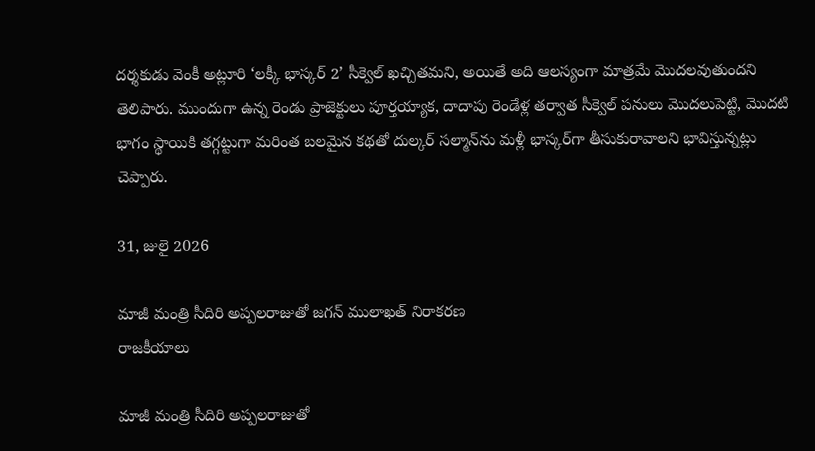దర్శకుడు వెంకీ అట్లూరి ‘లక్కీ భాస్కర్ 2’ సీక్వెల్ ఖచ్చితమని, అయితే అది ఆలస్యంగా మాత్రమే మొదలవుతుందని తెలిపారు. ముందుగా ఉన్న రెండు ప్రాజెక్టులు పూర్తయ్యాక, దాదాపు రెండేళ్ల తర్వాత సీక్వెల్ పనులు మొదలుపెట్టి, మొదటి భాగం స్థాయికి తగ్గట్టుగా మరింత బలమైన కథతో దుల్కర్ సల్మాన్‌ను మళ్లీ భాస్కర్‌గా తీసుకురావాలని భావిస్తున్నట్లు చెప్పారు.

31, జులై 2026

మాజీ మంత్రి సీదిరి అప్పలరాజుతో జగన్‌ ములాఖత్‌ నిరాకరణ
రాజకీయాలు

మాజీ మంత్రి సీదిరి అప్పలరాజుతో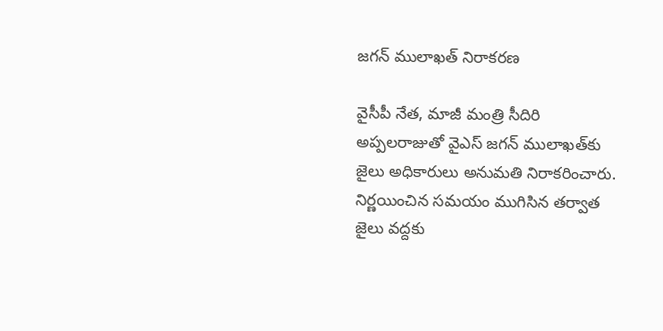జగన్‌ ములాఖత్‌ నిరాకరణ

వైసీపీ నేత, మాజీ మంత్రి సీదిరి అప్పలరాజుతో వైఎస్‌ జగన్‌ ములాఖత్‌కు జైలు అధికారులు అనుమతి నిరాకరించారు. నిర్ణయించిన సమయం ముగిసిన తర్వాత జైలు వద్దకు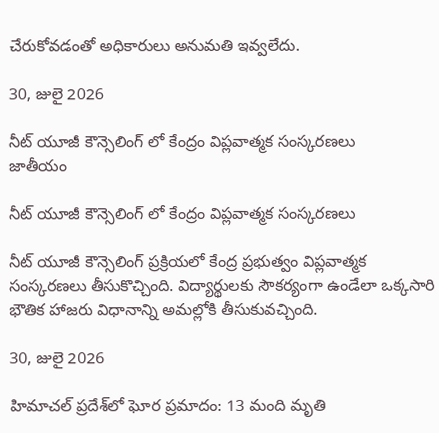చేరుకోవడంతో అధికారులు అనుమతి ఇవ్వలేదు.

30, జులై 2026

నీట్ యూజీ కౌన్సెలింగ్ లో కేంద్రం విప్లవాత్మక సంస్కరణలు
జాతీయం

నీట్ యూజీ కౌన్సెలింగ్ లో కేంద్రం విప్లవాత్మక సంస్కరణలు

నీట్ యూజీ కౌన్సెలింగ్ ప్రక్రియలో కేంద్ర ప్రభుత్వం విప్లవాత్మక సంస్కరణలు తీసుకొచ్చింది. విద్యార్థులకు సౌకర్యంగా ఉండేలా ఒక్కసారి భౌతిక హాజరు విధానాన్ని అమల్లోకి తీసుకువచ్చింది.

30, జులై 2026

హిమాచల్ ప్రదేశ్‌లో ఘోర ప్రమాదం: 13 మంది మృతి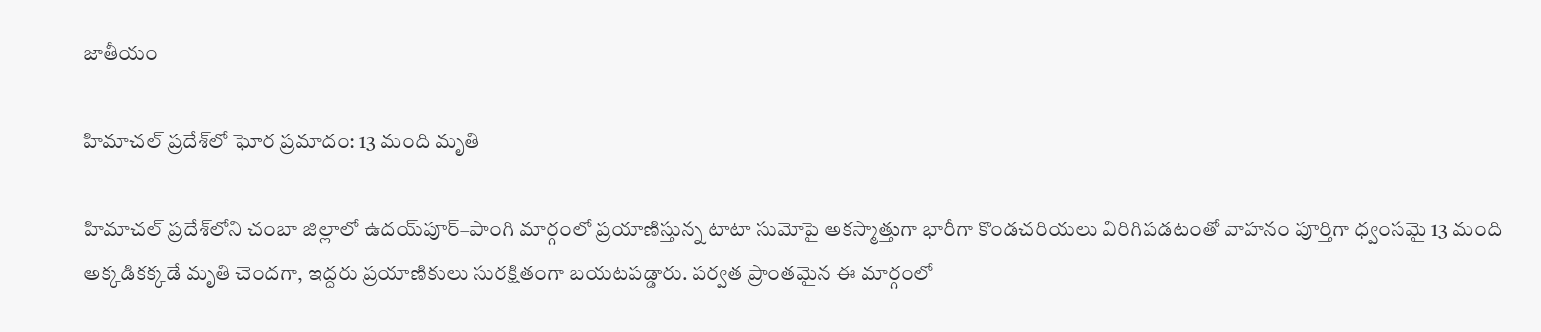జాతీయం

హిమాచల్ ప్రదేశ్‌లో ఘోర ప్రమాదం: 13 మంది మృతి

హిమాచల్ ప్రదేశ్‌లోని చంబా జిల్లాలో ఉదయ్‌పూర్–పాంగి మార్గంలో ప్రయాణిస్తున్న టాటా సుమోపై అకస్మాత్తుగా భారీగా కొండచరియలు విరిగిపడటంతో వాహనం పూర్తిగా ధ్వంసమై 13 మంది అక్కడికక్కడే మృతి చెందగా, ఇద్దరు ప్రయాణికులు సురక్షితంగా బయటపడ్డారు. పర్వత ప్రాంతమైన ఈ మార్గంలో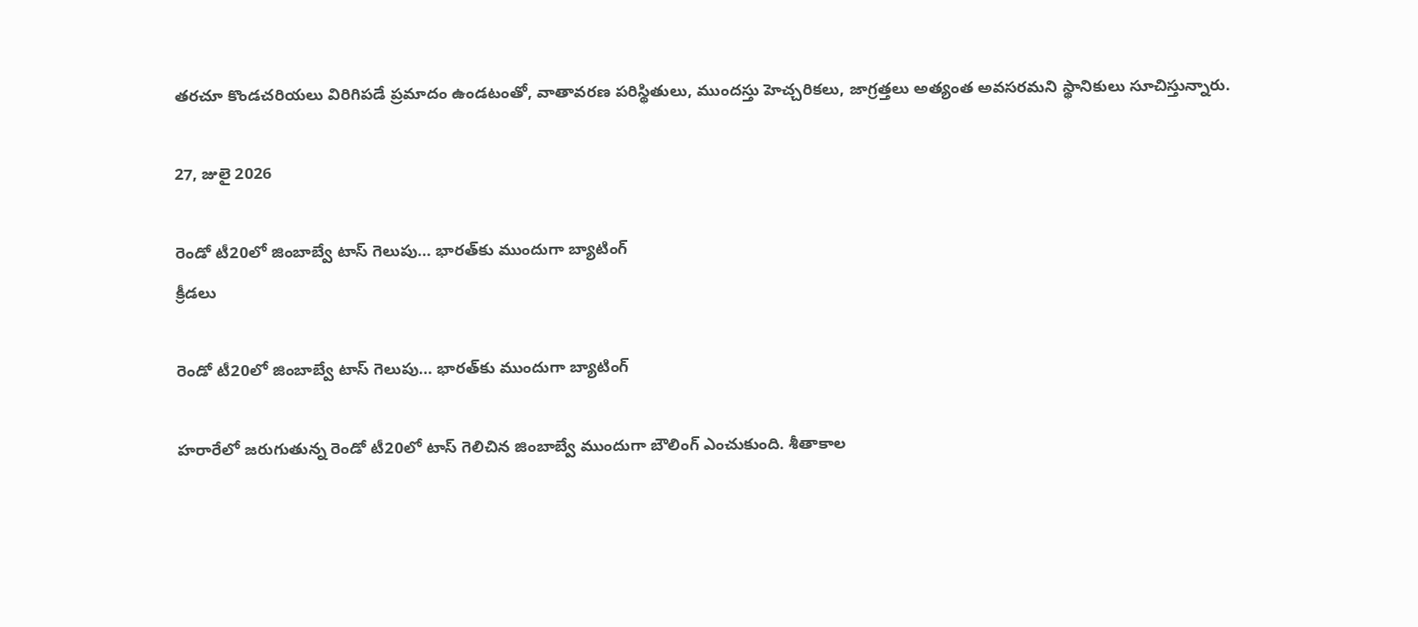తరచూ కొండచరియలు విరిగిపడే ప్రమాదం ఉండటంతో, వాతావరణ పరిస్థితులు, ముందస్తు హెచ్చరికలు, జాగ్రత్తలు అత్యంత అవసరమని స్థానికులు సూచిస్తున్నారు.

27, జులై 2026

రెండో టీ20లో జింబాబ్వే టాస్ గెలుపు… భారత్‌కు ముందుగా బ్యాటింగ్
క్రీడలు

రెండో టీ20లో జింబాబ్వే టాస్ గెలుపు… భారత్‌కు ముందుగా బ్యాటింగ్

హరారేలో జరుగుతున్న రెండో టీ20లో టాస్ గెలిచిన జింబాబ్వే ముందుగా బౌలింగ్ ఎంచుకుంది. శీతాకాల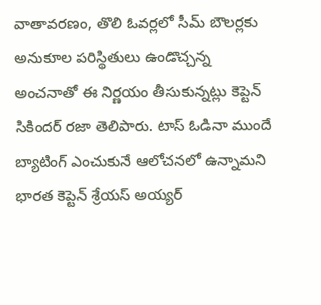వాతావరణం, తొలి ఓవర్లలో సీమ్ బౌలర్లకు అనుకూల పరిస్థితులు ఉండొచ్చన్న అంచనాతో ఈ నిర్ణయం తీసుకున్నట్లు కెప్టెన్ సికిందర్ రజా తెలిపారు. టాస్ ఓడినా ముందే బ్యాటింగ్ ఎంచుకునే ఆలోచనలో ఉన్నామని భారత కెప్టెన్ శ్రేయస్ అయ్యర్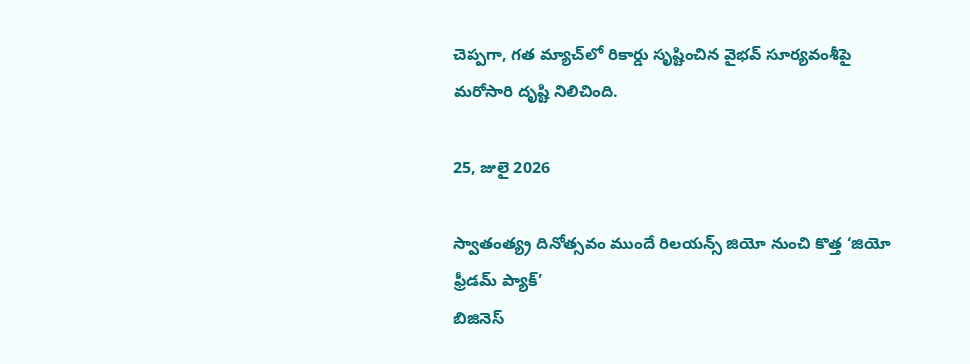చెప్పగా, గత మ్యాచ్‌లో రికార్డు సృష్టించిన వైభవ్ సూర్యవంశీపై మరోసారి దృష్టి నిలిచింది.

25, జులై 2026

స్వాతంత్య్ర దినోత్సవం ముందే రిలయన్స్ జియో నుంచి కొత్త ‘జియో ఫ్రీడమ్ ప్యాక్’
బిజినెస్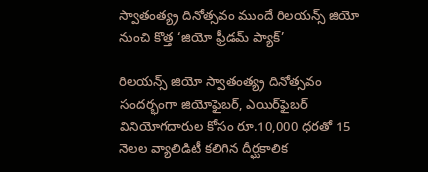స్వాతంత్య్ర దినోత్సవం ముందే రిలయన్స్ జియో నుంచి కొత్త ‘జియో ఫ్రీడమ్ ప్యాక్’

రిలయన్స్ జియో స్వాతంత్య్ర దినోత్సవం సందర్భంగా జియోఫైబర్, ఎయిర్‌ఫైబర్ వినియోగదారుల కోసం రూ.10,000 ధరతో 15 నెలల వ్యాలిడిటీ కలిగిన దీర్ఘకాలిక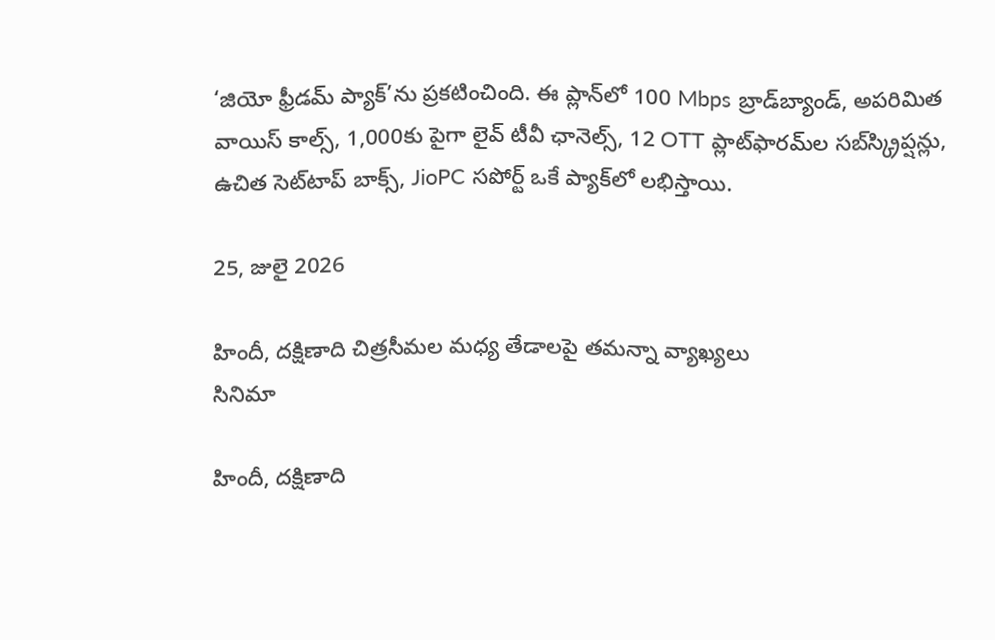‘జియో ఫ్రీడమ్ ప్యాక్’ను ప్రకటించింది. ఈ ప్లాన్‌లో 100 Mbps బ్రాడ్‌బ్యాండ్, అపరిమిత వాయిస్ కాల్స్, 1,000కు పైగా లైవ్ టీవీ ఛానెల్స్, 12 OTT ప్లాట్‌ఫారమ్‌ల సబ్‌స్క్రిప్షన్లు, ఉచిత సెట్‌టాప్ బాక్స్, JioPC సపోర్ట్ ఒకే ప్యాక్‌లో లభిస్తాయి.

25, జులై 2026

హిందీ, దక్షిణాది చిత్రసీమల మధ్య తేడాలపై తమన్నా వ్యాఖ్యలు
సినిమా

హిందీ, దక్షిణాది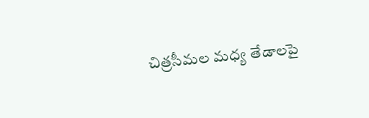చిత్రసీమల మధ్య తేడాలపై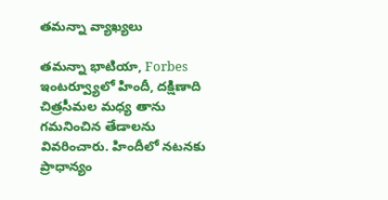తమన్నా వ్యాఖ్యలు

తమన్నా భాటియా, Forbes ఇంటర్వ్యూలో హిందీ, దక్షిణాది చిత్రసీమల మధ్య తాను గమనించిన తేడాలను వివరించారు. హిందీలో నటనకు ప్రాధాన్యం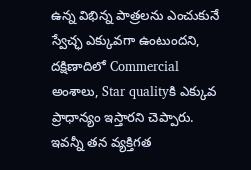ఉన్న విభిన్న పాత్రలను ఎంచుకునే స్వేచ్ఛ ఎక్కువగా ఉంటుందని, దక్షిణాదిలో Commercial అంశాలు, Star qualityకి ఎక్కువ ప్రాధాన్యం ఇస్తారని చెప్పారు. ఇవన్నీ తన వ్యక్తిగత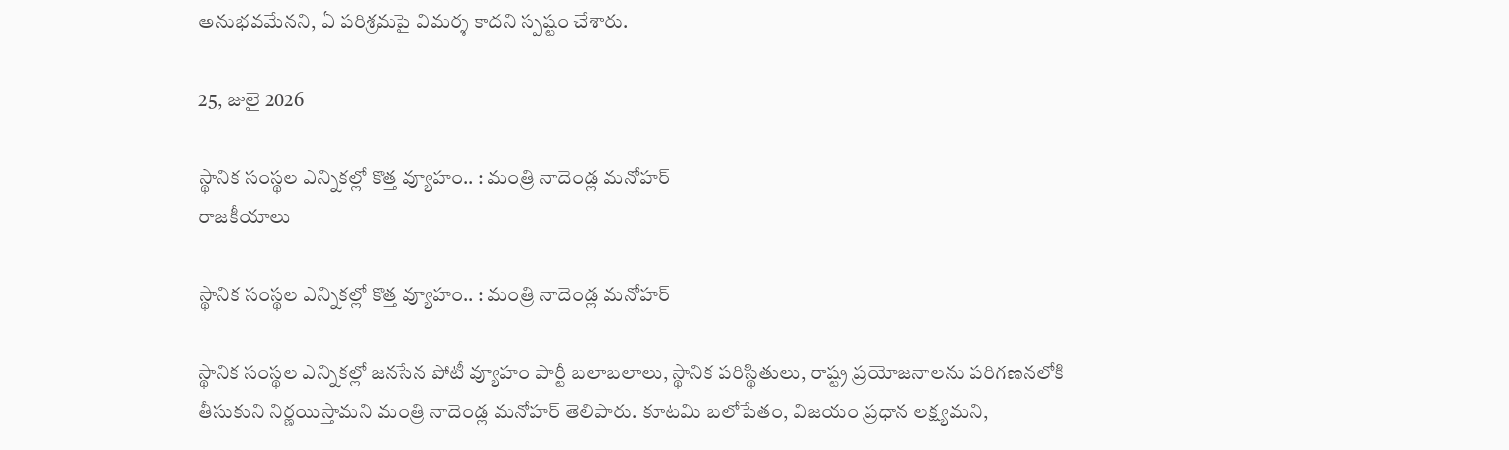అనుభవమేనని, ఏ పరిశ్రమపై విమర్శ కాదని స్పష్టం చేశారు.

25, జులై 2026

స్థానిక సంస్థల ఎన్నికల్లో కొత్త వ్యూహం.. : మంత్రి నాదెండ్ల మనోహర్
రాజకీయాలు

స్థానిక సంస్థల ఎన్నికల్లో కొత్త వ్యూహం.. : మంత్రి నాదెండ్ల మనోహర్

స్థానిక సంస్థల ఎన్నికల్లో జనసేన పోటీ వ్యూహం పార్టీ బలాబలాలు, స్థానిక పరిస్థితులు, రాష్ట్ర ప్రయోజనాలను పరిగణనలోకి తీసుకుని నిర్ణయిస్తామని మంత్రి నాదెండ్ల మనోహర్ తెలిపారు. కూటమి బలోపేతం, విజయం ప్రధాన లక్ష్యమని,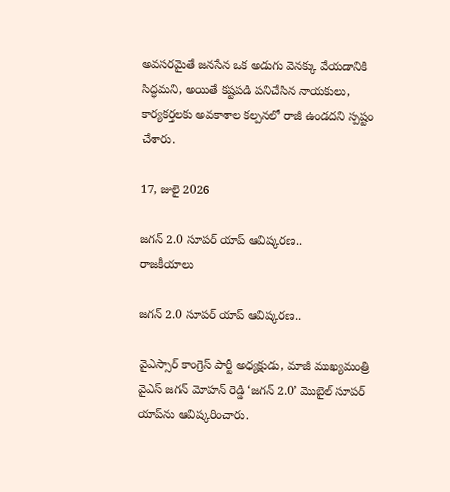అవసరమైతే జనసేన ఒక అడుగు వెనక్కు వేయడానికి సిద్ధమని, అయితే కష్టపడి పనిచేసిన నాయకులు, కార్యకర్తలకు అవకాశాల కల్పనలో రాజీ ఉండదని స్పష్టం చేశారు.

17, జులై 2026

జగన్‌ 2.0 సూపర్‌ యాప్‌ ఆవిష్కరణ..
రాజకీయాలు

జగన్‌ 2.0 సూపర్‌ యాప్‌ ఆవిష్కరణ..

వైఎస్సార్ కాంగ్రెస్ పార్టీ అధ్యక్షుడు, మాజీ ముఖ్యమంత్రి వైఎస్ జగన్ మోహన్ రెడ్డి ‘జగన్‌ 2.0’ మొబైల్ సూపర్ యాప్‌ను ఆవిష్కరించారు.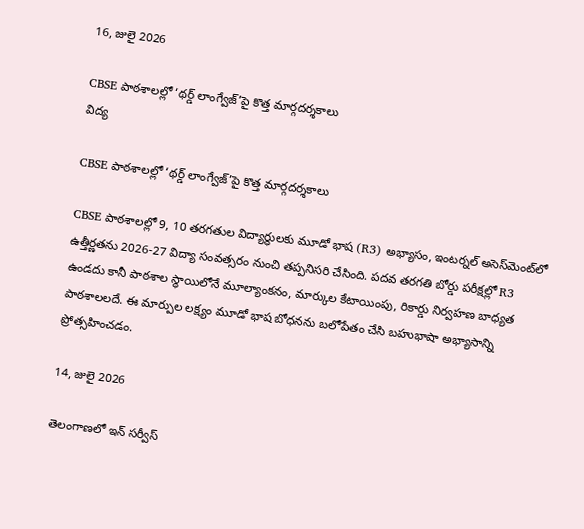16, జులై 2026

CBSE పాఠశాలల్లో ‘థర్డ్ లాంగ్వేజ్’పై కొత్త మార్గదర్శకాలు
విద్య

CBSE పాఠశాలల్లో ‘థర్డ్ లాంగ్వేజ్’పై కొత్త మార్గదర్శకాలు

CBSE పాఠశాలల్లో 9, 10 తరగతుల విద్యార్థులకు మూడో భాష (R3) అభ్యాసం, ఇంటర్నల్ అసెస్‌మెంట్‌లో ఉత్తీర్ణతను 2026-27 విద్యా సంవత్సరం నుంచి తప్పనిసరి చేసింది. పదవ తరగతి బోర్డు పరీక్షల్లో R3 ఉండదు కానీ పాఠశాల స్థాయిలోనే మూల్యాంకనం, మార్కుల కేటాయింపు, రికార్డు నిర్వహణ బాధ్యత పాఠశాలలదే. ఈ మార్పుల లక్ష్యం మూడో భాష బోధనను బలోపేతం చేసి బహుభాషా అభ్యాసాన్ని ప్రోత్సహించడం.

14, జులై 2026

తెలంగాణలో ఇన్ సర్వీస్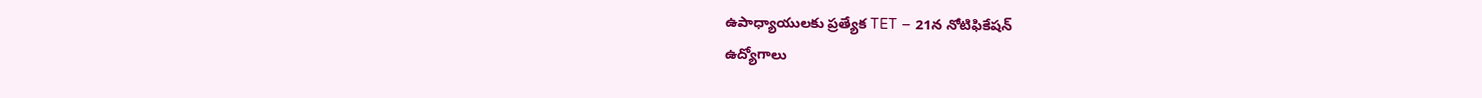ఉపాధ్యాయులకు ప్రత్యేక TET – 21న నోటిఫికేషన్
ఉద్యోగాలు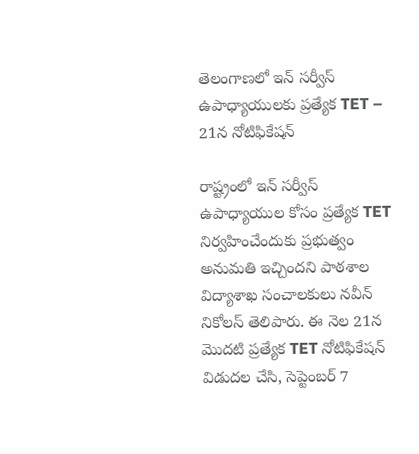తెలంగాణలో ఇన్ సర్వీస్ ఉపాధ్యాయులకు ప్రత్యేక TET – 21న నోటిఫికేషన్

రాష్ట్రంలో ఇన్ సర్వీస్ ఉపాధ్యాయుల కోసం ప్రత్యేక TET నిర్వహించేందుకు ప్రభుత్వం అనుమతి ఇచ్చిందని పాఠశాల విద్యాశాఖ సంచాలకులు నవీన్ నికోలస్ తెలిపారు. ఈ నెల 21న మొదటి ప్రత్యేక TET నోటిఫికేషన్ విడుదల చేసి, సెప్టెంబర్ 7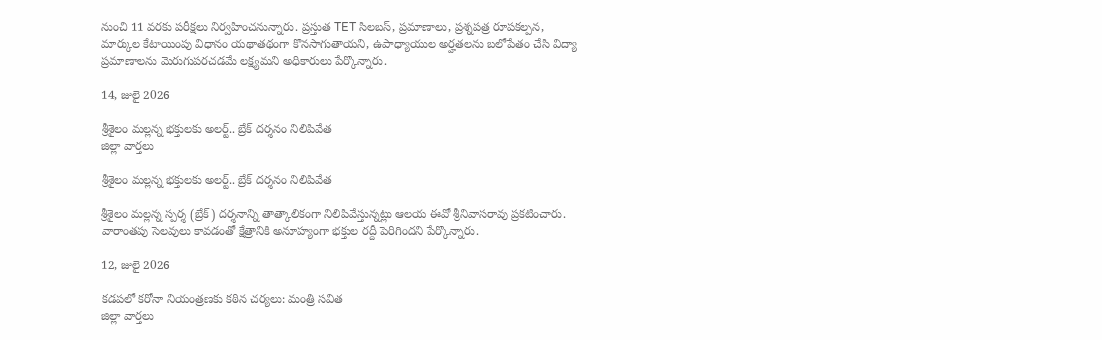నుంచి 11 వరకు పరీక్షలు నిర్వహించనున్నారు. ప్రస్తుత TET సిలబస్, ప్రమాణాలు, ప్రశ్నపత్ర రూపకల్పన, మార్కుల కేటాయింపు విధానం యథాతథంగా కొనసాగుతాయని, ఉపాధ్యాయుల అర్హతలను బలోపేతం చేసి విద్యా ప్రమాణాలను మెరుగుపరచడమే లక్ష్యమని అధికారులు పేర్కొన్నారు.

14, జులై 2026

శ్రీశైలం మల్లన్న భక్తులకు అలర్ట్.. బ్రేక్ దర్శనం నిలిపివేత
జిల్లా వార్తలు

శ్రీశైలం మల్లన్న భక్తులకు అలర్ట్.. బ్రేక్ దర్శనం నిలిపివేత

శ్రీశైలం మల్లన్న స్పర్శ (బ్రేక్) దర్శనాన్ని తాత్కాలికంగా నిలిపివేస్తున్నట్లు ఆలయ ఈవో శ్రీనివాసరావు ప్రకటించారు. వారాంతపు సెలవులు కావడంతో క్షేత్రానికి అనూహ్యంగా భక్తుల రద్దీ పెరిగిందని పేర్కొన్నారు.

12, జులై 2026

కడపలో కరోనా నియంత్రణకు కఠిన చర్యలు: మంత్రి సవిత
జిల్లా వార్తలు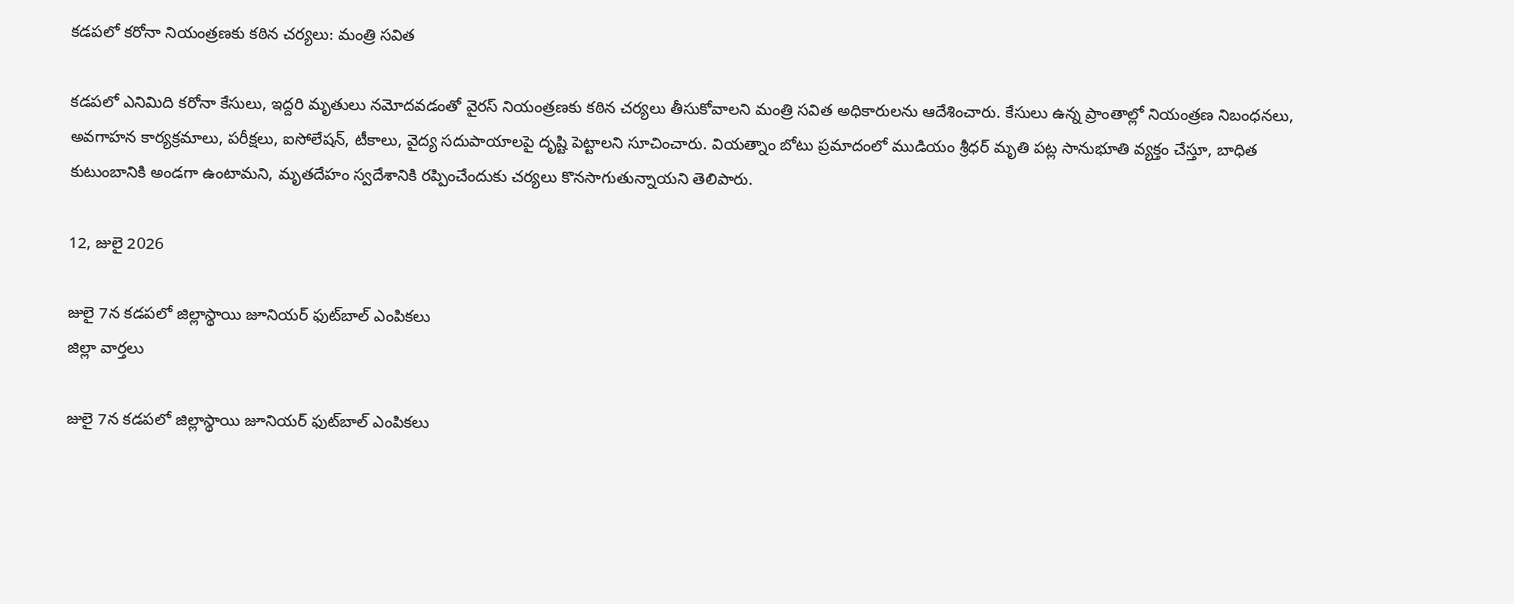కడపలో కరోనా నియంత్రణకు కఠిన చర్యలు: మంత్రి సవిత

కడపలో ఎనిమిది కరోనా కేసులు, ఇద్దరి మృతులు నమోదవడంతో వైరస్ నియంత్రణకు కఠిన చర్యలు తీసుకోవాలని మంత్రి సవిత అధికారులను ఆదేశించారు. కేసులు ఉన్న ప్రాంతాల్లో నియంత్రణ నిబంధనలు, అవగాహన కార్యక్రమాలు, పరీక్షలు, ఐసోలేషన్, టీకాలు, వైద్య సదుపాయాలపై దృష్టి పెట్టాలని సూచించారు. వియత్నాం బోటు ప్రమాదంలో ముడియం శ్రీధర్ మృతి పట్ల సానుభూతి వ్యక్తం చేస్తూ, బాధిత కుటుంబానికి అండగా ఉంటామని, మృతదేహం స్వదేశానికి రప్పించేందుకు చర్యలు కొనసాగుతున్నాయని తెలిపారు.

12, జులై 2026

జులై 7న కడపలో జిల్లాస్థాయి జూనియర్‌ ఫుట్‌బాల్‌ ఎంపికలు
జిల్లా వార్తలు

జులై 7న కడపలో జిల్లాస్థాయి జూనియర్‌ ఫుట్‌బాల్‌ ఎంపికలు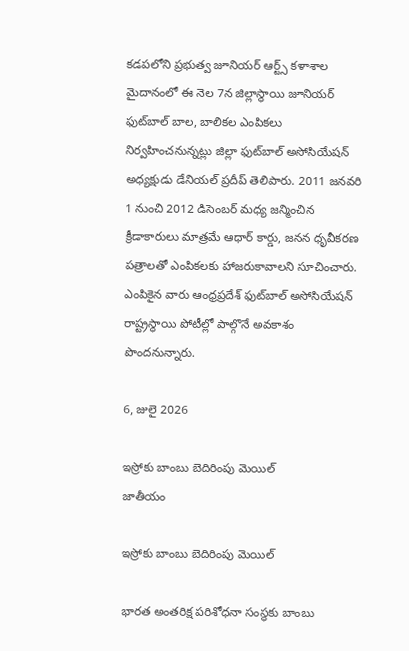కడపలోని ప్రభుత్వ జూనియర్‌ ఆర్ట్స్‌ కళాశాల మైదానంలో ఈ నెల 7న జిల్లాస్థాయి జూనియర్‌ ఫుట్‌బాల్‌ బాల, బాలికల ఎంపికలు నిర్వహించనున్నట్లు జిల్లా ఫుట్‌బాల్‌ అసోసియేషన్‌ అధ్యక్షుడు డేనియల్‌ ప్రదీప్‌ తెలిపారు. 2011 జనవరి 1 నుంచి 2012 డిసెంబర్‌ మధ్య జన్మించిన క్రీడాకారులు మాత్రమే ఆధార్‌ కార్డు, జనన ధృవీకరణ పత్రాలతో ఎంపికలకు హాజరుకావాలని సూచించారు. ఎంపికైన వారు ఆంధ్రప్రదేశ్‌ ఫుట్‌బాల్‌ అసోసియేషన్‌ రాష్ట్రస్థాయి పోటీల్లో పాల్గొనే అవకాశం పొందనున్నారు.

6, జులై 2026

ఇస్రోకు బాంబు బెదిరింపు మెయిల్‌
జాతీయం

ఇస్రోకు బాంబు బెదిరింపు మెయిల్‌

భారత అంతరిక్ష పరిశోధనా సంస్థకు బాంబు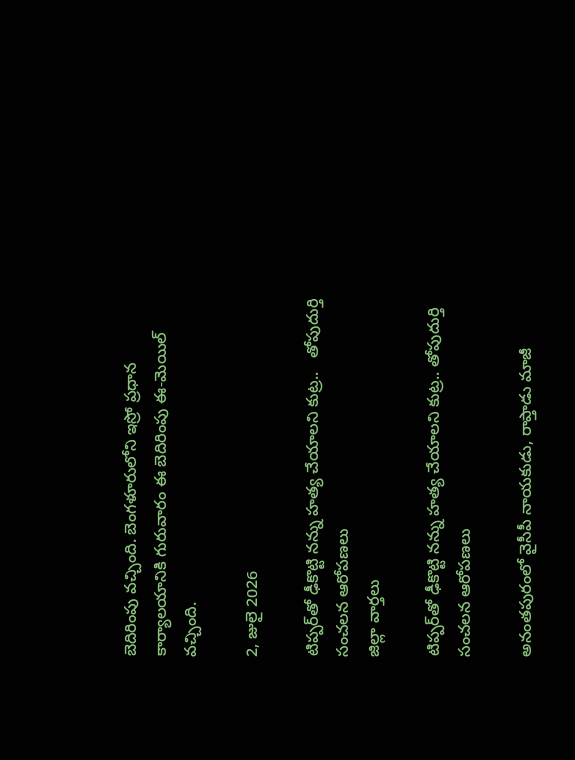బెదిరింపు వచ్చింది. బెంగళూరులోని ఇస్రో ప్రధాన కార్యాలయానికి గురువారం ఈ బెదిరింపు ఈ-మెయిల్‌ వచ్చింది.

2, జులై 2026

టిప్పర్‌తో ఢీకొట్టి నన్ను హత్య చేయాలని కుట్ర..   తోపుదుర్తి సంచలన ఆరోపణలు
జిల్లా వార్తలు

టిప్పర్‌తో ఢీకొట్టి నన్ను హత్య చేయాలని కుట్ర.. తోపుదుర్తి సంచలన ఆరోపణలు

అనంతపురంలో వైసీపీ నాయకుడు, రాప్తాడు మాజీ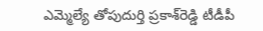ఎమ్మెల్యే తోపుదుర్తి ప్రకాశ్‌రెడ్డి టీడీపీ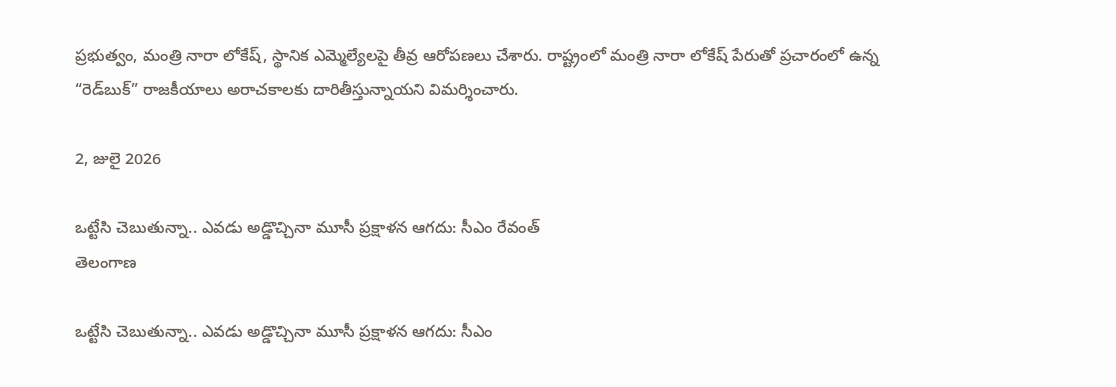ప్రభుత్వం, మంత్రి నారా లోకేష్, స్థానిక ఎమ్మెల్యేలపై తీవ్ర ఆరోపణలు చేశారు. రాష్ట్రంలో మంత్రి నారా లోకేష్‌ పేరుతో ప్రచారంలో ఉన్న “రెడ్‌బుక్” రాజకీయాలు అరాచకాలకు దారితీస్తున్నాయని విమర్శించారు.

2, జులై 2026

ఒట్టేసి చెబుతున్నా.. ఎవడు అడ్డొచ్చినా మూసీ ప్రక్షాళన ఆగదు: సీఎం రేవంత్
తెలంగాణ

ఒట్టేసి చెబుతున్నా.. ఎవడు అడ్డొచ్చినా మూసీ ప్రక్షాళన ఆగదు: సీఎం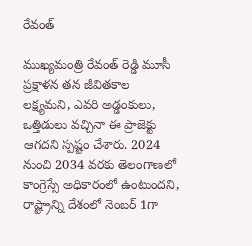రేవంత్

ముఖ్యమంత్రి రేవంత్ రెడ్డి మూసీ ప్రక్షాళన తన జీవితకాల లక్ష్యమని, ఎవరి అడ్డంకులు, ఒత్తిడులు వచ్చినా ఈ ప్రాజెక్టు ఆగదని స్పష్టం చేశారు. 2024 నుంచి 2034 వరకు తెలంగాణలో కాంగ్రెస్సే అధికారంలో ఉంటుందని, రాష్ట్రాన్ని దేశంలో నెంబర్ 1గా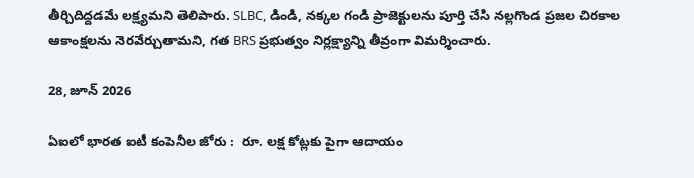తీర్చిదిద్దడమే లక్ష్యమని తెలిపారు. SLBC, డిండి, నక్కల గండి ప్రాజెక్టులను పూర్తి చేసి నల్లగొండ ప్రజల చిరకాల ఆకాంక్షలను నెరవేర్చుతామని, గత BRS ప్రభుత్వం నిర్లక్ష్యాన్ని తీవ్రంగా విమర్శించారు.

28, జూన్ 2026

ఏఐలో భారత ఐటీ కంపెనీల జోరు :  రూ. లక్ష కోట్లకు పైగా ఆదాయం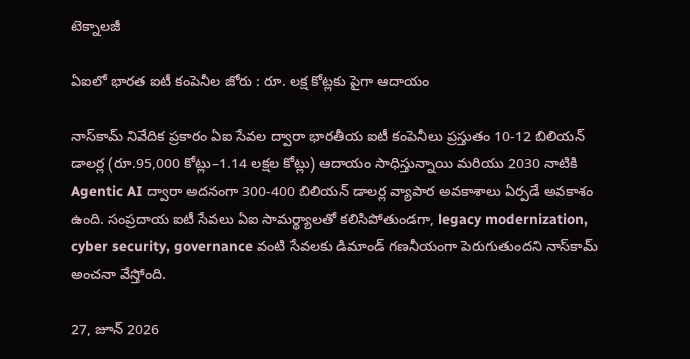టెక్నాలజీ

ఏఐలో భారత ఐటీ కంపెనీల జోరు : రూ. లక్ష కోట్లకు పైగా ఆదాయం

నాస్‌కామ్‌ నివేదిక ప్రకారం ఏఐ సేవల ద్వారా భారతీయ ఐటీ కంపెనీలు ప్రస్తుతం 10-12 బిలియన్‌ డాలర్ల (రూ.95,000 కోట్లు–1.14 లక్షల కోట్లు) ఆదాయం సాధిస్తున్నాయి మరియు 2030 నాటికి Agentic AI ద్వారా అదనంగా 300-400 బిలియన్‌ డాలర్ల వ్యాపార అవకాశాలు ఏర్పడే అవకాశం ఉంది. సంప్రదాయ ఐటీ సేవలు ఏఐ సామర్థ్యాలతో కలిసిపోతుండగా, legacy modernization, cyber security, governance వంటి సేవలకు డిమాండ్‌ గణనీయంగా పెరుగుతుందని నాస్‌కామ్‌ అంచనా వేస్తోంది.

27, జూన్ 2026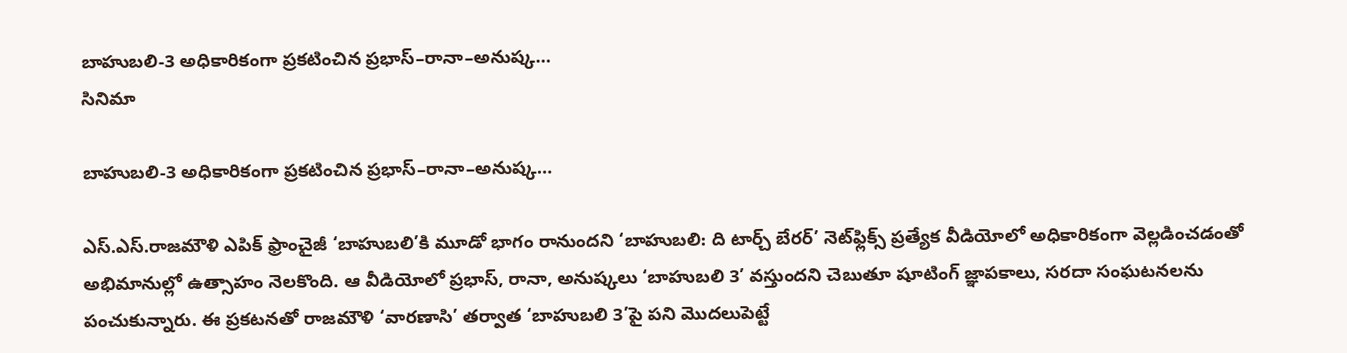బాహుబలి-3 అధికారికంగా ప్రకటించిన ప్రభాస్‌–రానా–అనుష్క…
సినిమా

బాహుబలి-3 అధికారికంగా ప్రకటించిన ప్రభాస్‌–రానా–అనుష్క…

ఎస్‌.ఎస్‌.రాజమౌళి ఎపిక్‌ ఫ్రాంచైజీ ‘బాహుబలి’కి మూడో భాగం రానుందని ‘బాహుబలి: ది టార్చ్ బేరర్’ నెట్‌ఫ్లిక్స్‌ ప్రత్యేక వీడియోలో అధికారికంగా వెల్లడించడంతో అభిమానుల్లో ఉత్సాహం నెలకొంది. ఆ వీడియోలో ప్రభాస్‌, రానా, అనుష్కలు ‘బాహుబలి 3’ వస్తుందని చెబుతూ షూటింగ్‌ జ్ఞాపకాలు, సరదా సంఘటనలను పంచుకున్నారు. ఈ ప్రకటనతో రాజమౌళి ‘వారణాసి’ తర్వాత ‘బాహుబలి 3’పై పని మొదలుపెట్టే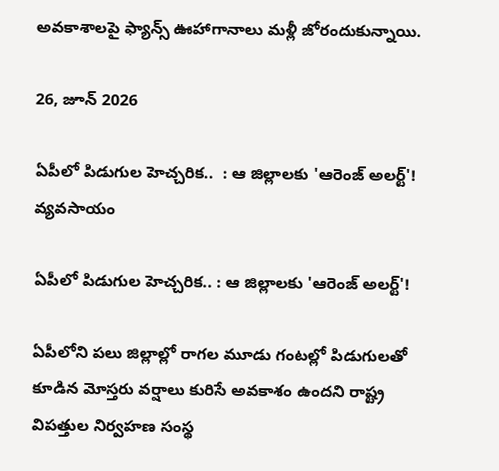అవకాశాలపై ఫ్యాన్స్‌ ఊహాగానాలు మళ్లీ జోరందుకున్నాయి.

26, జూన్ 2026

ఏపీలో పిడుగుల హెచ్చరిక..  : ఆ జిల్లాలకు 'ఆరెంజ్ అలర్ట్'!
వ్యవసాయం

ఏపీలో పిడుగుల హెచ్చరిక.. : ఆ జిల్లాలకు 'ఆరెంజ్ అలర్ట్'!

ఏపీలోని పలు జిల్లాల్లో రాగల మూడు గంటల్లో పిడుగులతో కూడిన మోస్తరు వర్షాలు కురిసే అవకాశం ఉందని రాష్ట్ర విపత్తుల నిర్వహణ సంస్థ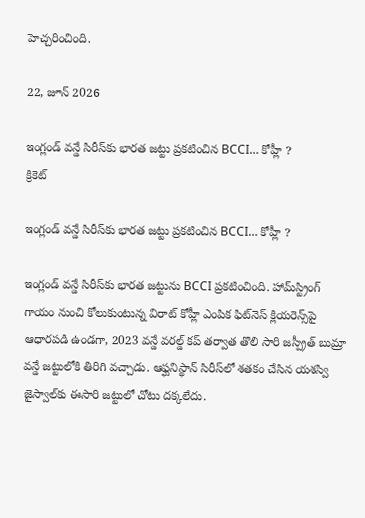హెచ్చరించింది.

22, జూన్ 2026

ఇంగ్లండ్ వన్డే సిరీస్‌కు భారత జట్టు ప్రకటించిన BCCI… కోహ్లీ ?
క్రికెట్

ఇంగ్లండ్ వన్డే సిరీస్‌కు భారత జట్టు ప్రకటించిన BCCI… కోహ్లీ ?

ఇంగ్లండ్ వన్డే సిరీస్‌కు భారత జట్టును BCCI ప్రకటించింది. హామ్‌స్ట్రింగ్ గాయం నుంచి కోలుకుంటున్న విరాట్ కోహ్లీ ఎంపిక ఫిట్‌నెస్ క్లియరెన్స్‌పై ఆధారపడి ఉండగా, 2023 వన్డే వరల్డ్ కప్ తర్వాత తొలి సారి జస్ప్రీత్ బుమ్రా వన్డే జట్టులోకి తిరిగి వచ్చాడు. ఆఫ్ఘనిస్థాన్ సిరీస్‌లో శతకం చేసిన యశస్వి జైస్వాల్‌కు ఈసారి జట్టులో చోటు దక్కలేదు.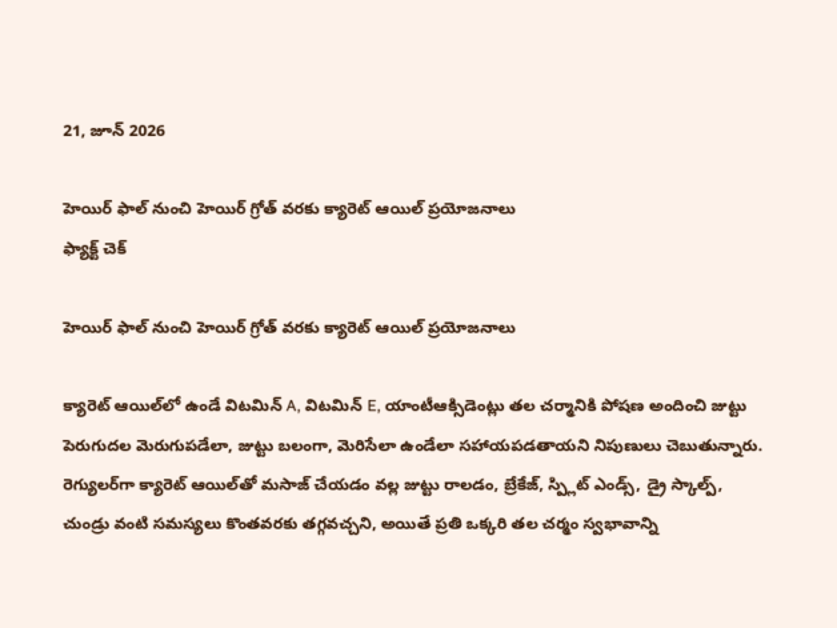21, జూన్ 2026

హెయిర్ ఫాల్ నుంచి హెయిర్ గ్రోత్ వరకు క్యారెట్ ఆయిల్ ప్రయోజనాలు
ఫ్యాక్ట్ చెక్

హెయిర్ ఫాల్ నుంచి హెయిర్ గ్రోత్ వరకు క్యారెట్ ఆయిల్ ప్రయోజనాలు

క్యారెట్ ఆయిల్‌లో ఉండే విటమిన్ A, విటమిన్ E, యాంటీఆక్సిడెంట్లు తల చర్మానికి పోషణ అందించి జుట్టు పెరుగుదల మెరుగుపడేలా, జుట్టు బలంగా, మెరిసేలా ఉండేలా సహాయపడతాయని నిపుణులు చెబుతున్నారు. రెగ్యులర్‌గా క్యారెట్ ఆయిల్‌తో మసాజ్ చేయడం వల్ల జుట్టు రాలడం, బ్రేకేజ్, స్ప్లిట్ ఎండ్స్, డ్రై స్కాల్ప్, చుండ్రు వంటి సమస్యలు కొంతవరకు తగ్గవచ్చని, అయితే ప్రతి ఒక్కరి తల చర్మం స్వభావాన్ని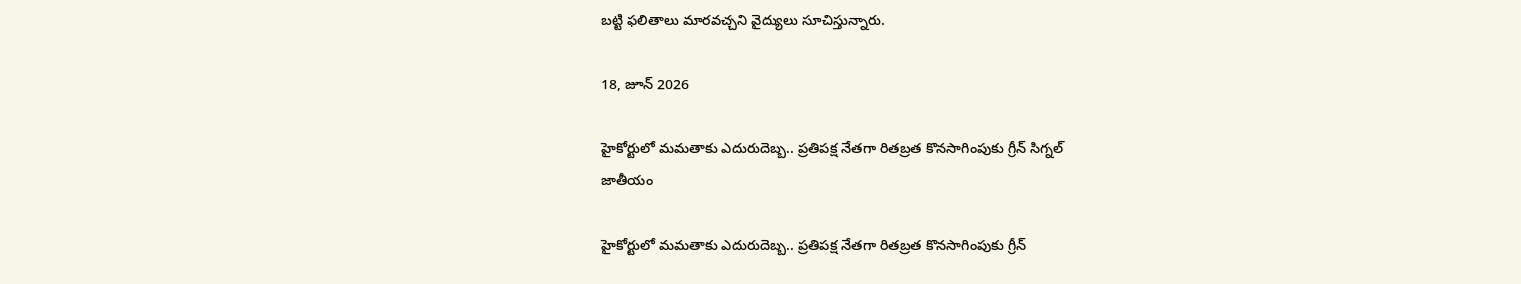బట్టి ఫలితాలు మారవచ్చని వైద్యులు సూచిస్తున్నారు.

18, జూన్ 2026

హైకోర్టులో మమతాకు ఎదురుదెబ్బ.. ప్రతిపక్ష నేతగా రితబ్రత కొనసాగింపుకు గ్రీన్ సిగ్నల్
జాతీయం

హైకోర్టులో మమతాకు ఎదురుదెబ్బ.. ప్రతిపక్ష నేతగా రితబ్రత కొనసాగింపుకు గ్రీన్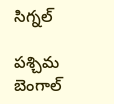సిగ్నల్

పశ్చిమ బెంగాల్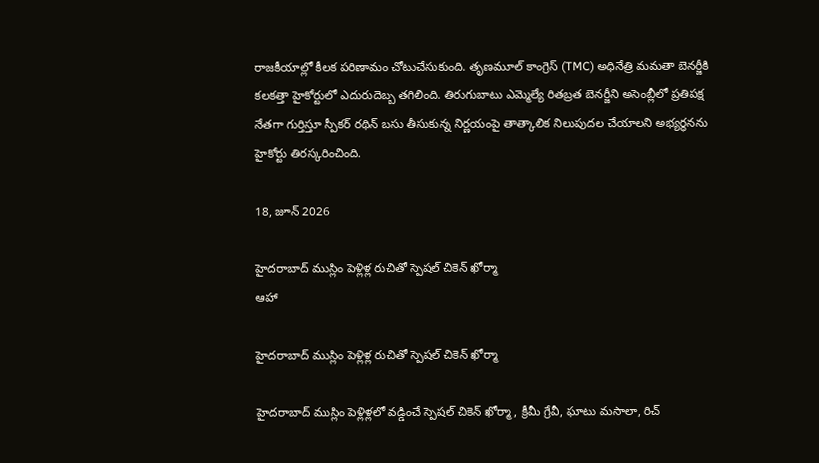రాజకీయాల్లో కీలక పరిణామం చోటుచేసుకుంది. తృణమూల్ కాంగ్రెస్ (TMC) అధినేత్రి మమతా బెనర్జీకి కలకత్తా హైకోర్టులో ఎదురుదెబ్బ తగిలింది. తిరుగుబాటు ఎమ్మెల్యే రితబ్రత బెనర్జీని అసెంబ్లీలో ప్రతిపక్ష నేతగా గుర్తిస్తూ స్పీకర్ రథిన్ బసు తీసుకున్న నిర్ణయంపై తాత్కాలిక నిలుపుదల చేయాలని అభ్యర్థనను హైకోర్టు తిరస్కరించింది.

18, జూన్ 2026

హైదరాబాద్ ముస్లిం పెళ్లిళ్ల రుచితో స్పెషల్ చికెన్ ఖోర్మా
ఆహా

హైదరాబాద్ ముస్లిం పెళ్లిళ్ల రుచితో స్పెషల్ చికెన్ ఖోర్మా

హైదరాబాద్ ముస్లిం పెళ్లిళ్లలో వడ్డించే స్పెషల్ చికెన్ ఖోర్మా, క్రీమీ గ్రేవీ, ఘాటు మసాలా, రిచ్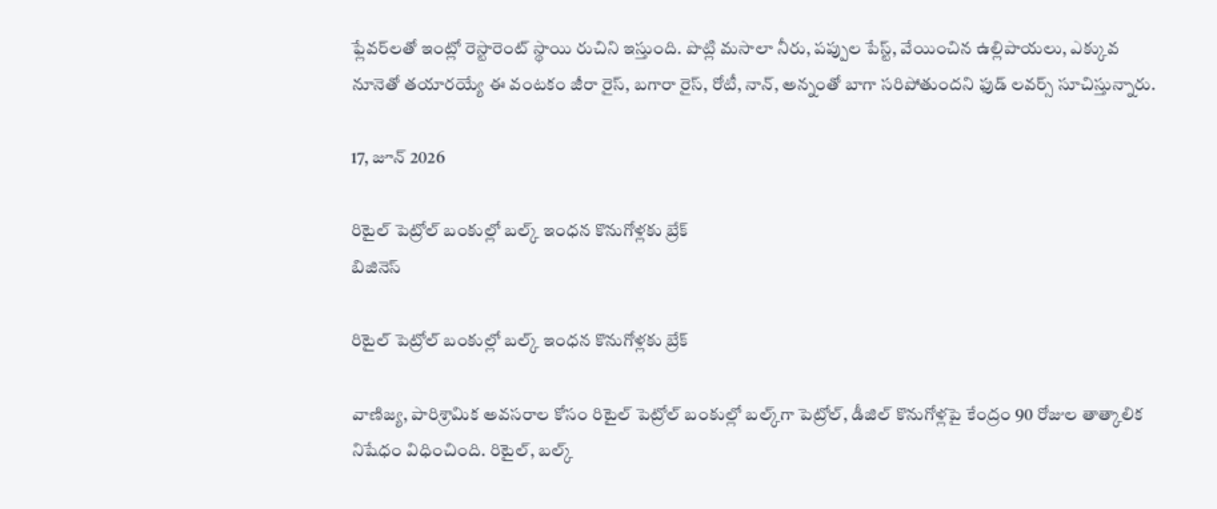ఫ్లేవర్‌లతో ఇంట్లో రెస్టారెంట్ స్థాయి రుచిని ఇస్తుంది. పొట్లి మసాలా నీరు, పప్పుల పేస్ట్, వేయించిన ఉల్లిపాయలు, ఎక్కువ నూనెతో తయారయ్యే ఈ వంటకం జీరా రైస్, బగారా రైస్, రోటీ, నాన్, అన్నంతో బాగా సరిపోతుందని ఫుడ్ లవర్స్ సూచిస్తున్నారు.

17, జూన్ 2026

రిటైల్ పెట్రోల్ బంకుల్లో బల్క్ ఇంధన కొనుగోళ్లకు బ్రేక్
బిజినెస్

రిటైల్ పెట్రోల్ బంకుల్లో బల్క్ ఇంధన కొనుగోళ్లకు బ్రేక్

వాణిజ్య, పారిశ్రామిక అవసరాల కోసం రిటైల్ పెట్రోల్ బంకుల్లో బల్క్‌గా పెట్రోల్, డీజిల్ కొనుగోళ్లపై కేంద్రం 90 రోజుల తాత్కాలిక నిషేధం విధించింది. రిటైల్, బల్క్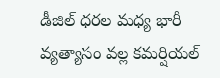డీజిల్ ధరల మధ్య భారీ వ్యత్యాసం వల్ల కమర్షియల్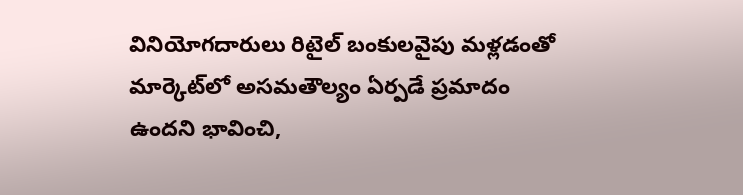వినియోగదారులు రిటైల్ బంకులవైపు మళ్లడంతో మార్కెట్‌లో అసమతౌల్యం ఏర్పడే ప్రమాదం ఉందని భావించి,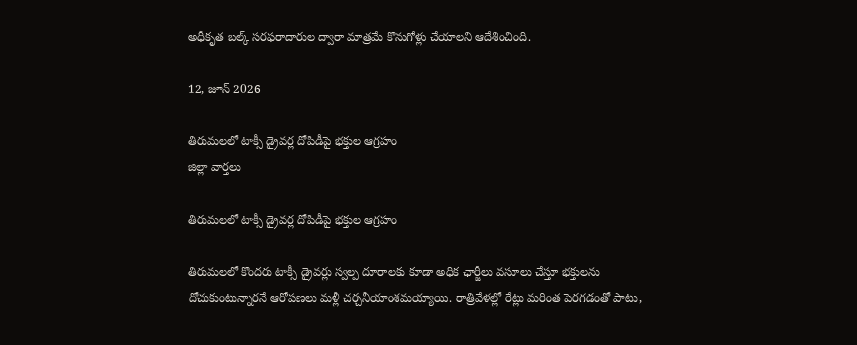అధీకృత బల్క్ సరఫరాదారుల ద్వారా మాత్రమే కొనుగోళ్లు చేయాలని ఆదేశించింది.

12, జూన్ 2026

తిరుమలలో టాక్సీ డ్రైవర్ల దోపిడీపై భక్తుల ఆగ్రహం
జిల్లా వార్తలు

తిరుమలలో టాక్సీ డ్రైవర్ల దోపిడీపై భక్తుల ఆగ్రహం

తిరుమలలో కొందరు టాక్సీ డ్రైవర్లు స్వల్ప దూరాలకు కూడా అధిక ఛార్జీలు వసూలు చేస్తూ భక్తులను దోచుకుంటున్నారనే ఆరోపణలు మళ్లీ చర్చనీయాంశమయ్యాయి. రాత్రివేళల్లో రేట్లు మరింత పెరగడంతో పాటు,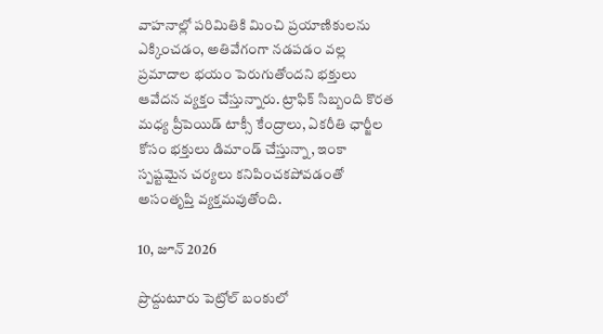వాహనాల్లో పరిమితికి మించి ప్రయాణికులను ఎక్కించడం, అతివేగంగా నడపడం వల్ల ప్రమాదాల భయం పెరుగుతోందని భక్తులు ఆవేదన వ్యక్తం చేస్తున్నారు. ట్రాఫిక్‌ సిబ్బంది కొరత మధ్య ప్రీపెయిడ్‌ టాక్సీ కేంద్రాలు, ఏకరీతి ఛార్జీల కోసం భక్తులు డిమాండ్‌ చేస్తున్నా, ఇంకా స్పష్టమైన చర్యలు కనిపించకపోవడంతో అసంతృప్తి వ్యక్తమవుతోంది.

10, జూన్ 2026

ప్రొద్దుటూరు పెట్రోల్‌ బంకులో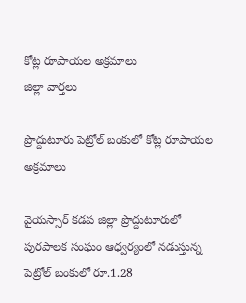కోట్ల రూపాయల అక్రమాలు
జిల్లా వార్తలు

ప్రొద్దుటూరు పెట్రోల్‌ బంకులో కోట్ల రూపాయల అక్రమాలు

వైయస్సార్‌ కడప జిల్లా ప్రొద్దుటూరులో పురపాలక సంఘం ఆధ్వర్యంలో నడుస్తున్న పెట్రోల్‌ బంకులో రూ.1.28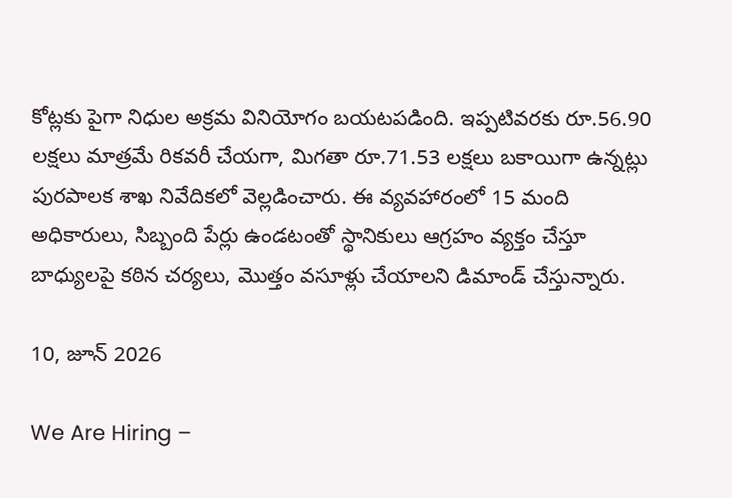కోట్లకు పైగా నిధుల అక్రమ వినియోగం బయటపడింది. ఇప్పటివరకు రూ.56.90 లక్షలు మాత్రమే రికవరీ చేయగా, మిగతా రూ.71.53 లక్షలు బకాయిగా ఉన్నట్లు పురపాలక శాఖ నివేదికలో వెల్లడించారు. ఈ వ్యవహారంలో 15 మంది అధికారులు, సిబ్బంది పేర్లు ఉండటంతో స్థానికులు ఆగ్రహం వ్యక్తం చేస్తూ బాధ్యులపై కఠిన చర్యలు, మొత్తం వసూళ్లు చేయాలని డిమాండ్‌ చేస్తున్నారు.

10, జూన్ 2026

We Are Hiring –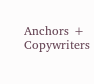Anchors + Copywriters